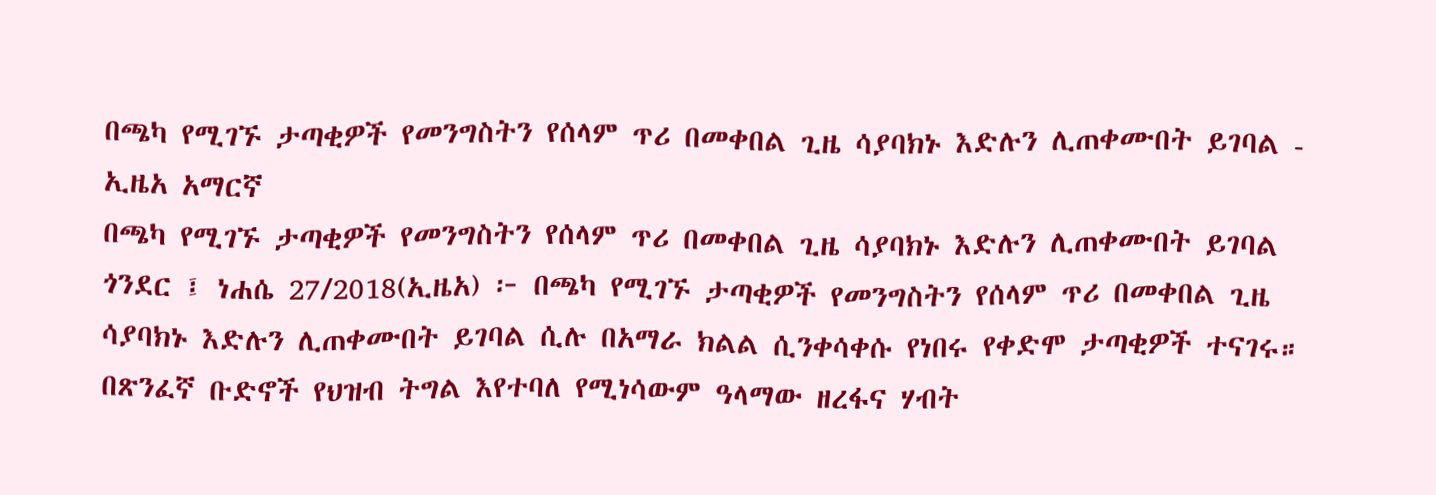በጫካ የሚገኙ ታጣቂዎች የመንግስትን የሰላም ጥሪ በመቀበል ጊዜ ሳያባክኑ እድሉን ሊጠቀሙበት ይገባል - ኢዜአ አማርኛ
በጫካ የሚገኙ ታጣቂዎች የመንግስትን የሰላም ጥሪ በመቀበል ጊዜ ሳያባክኑ እድሉን ሊጠቀሙበት ይገባል
ጎንደር ፤ ነሐሴ 27/2018(ኢዜአ) ፦ በጫካ የሚገኙ ታጣቂዎች የመንግስትን የሰላም ጥሪ በመቀበል ጊዜ ሳያባክኑ እድሉን ሊጠቀሙበት ይገባል ሲሉ በአማራ ክልል ሲንቀሳቀሱ የነበሩ የቀድሞ ታጣቂዎች ተናገሩ።
በጽንፈኛ ቡድኖች የህዝብ ትግል እየተባለ የሚነሳውም ዓላማው ዘረፋና ሃብት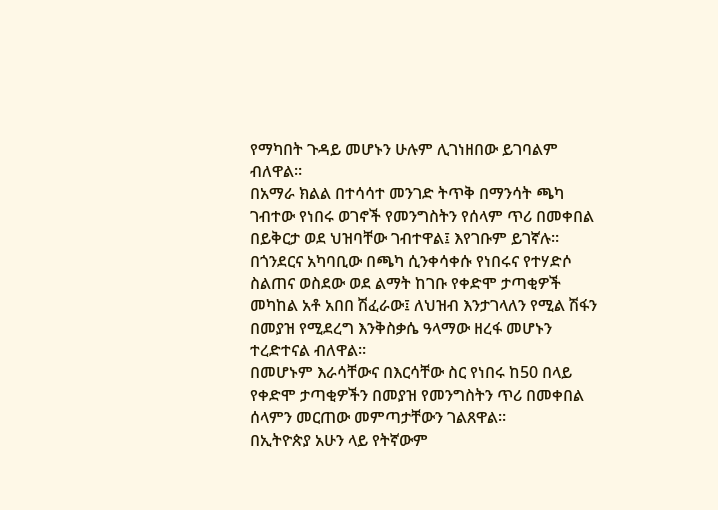የማካበት ጉዳይ መሆኑን ሁሉም ሊገነዘበው ይገባልም ብለዋል።
በአማራ ክልል በተሳሳተ መንገድ ትጥቅ በማንሳት ጫካ ገብተው የነበሩ ወገኖች የመንግስትን የሰላም ጥሪ በመቀበል በይቅርታ ወደ ህዝባቸው ገብተዋል፤ እየገቡም ይገኛሉ።
በጎንደርና አካባቢው በጫካ ሲንቀሳቀሱ የነበሩና የተሃድሶ ስልጠና ወስደው ወደ ልማት ከገቡ የቀድሞ ታጣቂዎች መካከል አቶ አበበ ሽፈራው፤ ለህዝብ እንታገላለን የሚል ሽፋን በመያዝ የሚደረግ እንቅስቃሴ ዓላማው ዘረፋ መሆኑን ተረድተናል ብለዋል።
በመሆኑም እራሳቸውና በእርሳቸው ስር የነበሩ ከ50 በላይ የቀድሞ ታጣቂዎችን በመያዝ የመንግስትን ጥሪ በመቀበል ሰላምን መርጠው መምጣታቸውን ገልጸዋል።
በኢትዮጵያ አሁን ላይ የትኛውም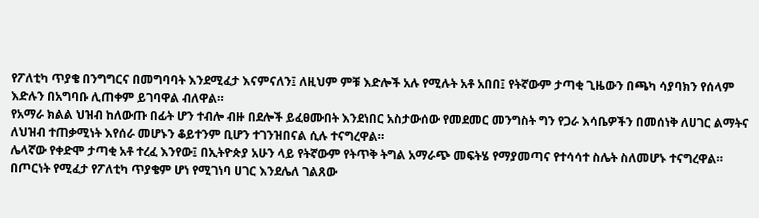የፖለቲካ ጥያቄ በንግግርና በመግባባት እንደሚፈታ እናምናለን፤ ለዚህም ምቹ እድሎች አሉ የሚሉት አቶ አበበ፤ የትኛውም ታጣቂ ጊዜውን በጫካ ሳያባክን የሰላም እድሉን በአግባቡ ሊጠቀም ይገባዋል ብለዋል።
የአማራ ክልል ህዝብ ከለውጡ በፊት ሆን ተብሎ ብዙ በደሎች ይፈፀሙበት እንደነበር አስታውሰው የመደመር መንግስት ግን የጋራ እሳቤዎችን በመሰነቅ ለሀገር ልማትና ለህዝብ ተጠቃሚነት እየሰራ መሆኑን ቆይተንም ቢሆን ተገንዝበናል ሲሉ ተናግረዋል።
ሌላኛው የቀድሞ ታጣቂ አቶ ተረፈ እንየው፤ በኢትዮጵያ አሁን ላይ የትኛውም የትጥቅ ትግል አማራጭ መፍትሄ የማያመጣና የተሳሳተ ስሌት ስለመሆኑ ተናግረዋል።
በጦርነት የሚፈታ የፖለቲካ ጥያቄም ሆነ የሚገነባ ሀገር እንደሌለ ገልጸው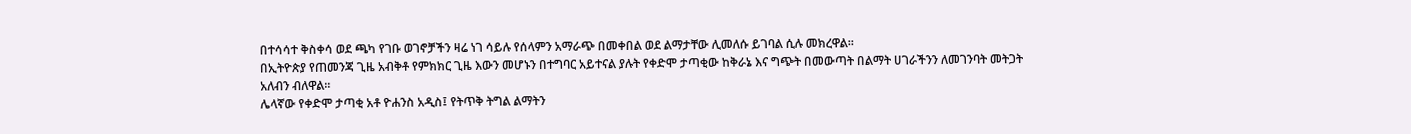በተሳሳተ ቅስቀሳ ወደ ጫካ የገቡ ወገኖቻችን ዛሬ ነገ ሳይሉ የሰላምን አማራጭ በመቀበል ወደ ልማታቸው ሊመለሱ ይገባል ሲሉ መክረዋል።
በኢትዮጵያ የጠመንጃ ጊዜ አብቅቶ የምክክር ጊዜ እውን መሆኑን በተግባር አይተናል ያሉት የቀድሞ ታጣቂው ከቅራኔ እና ግጭት በመውጣት በልማት ሀገራችንን ለመገንባት መትጋት አለብን ብለዋል።
ሌላኛው የቀድሞ ታጣቂ አቶ ዮሐንስ አዲስ፤ የትጥቅ ትግል ልማትን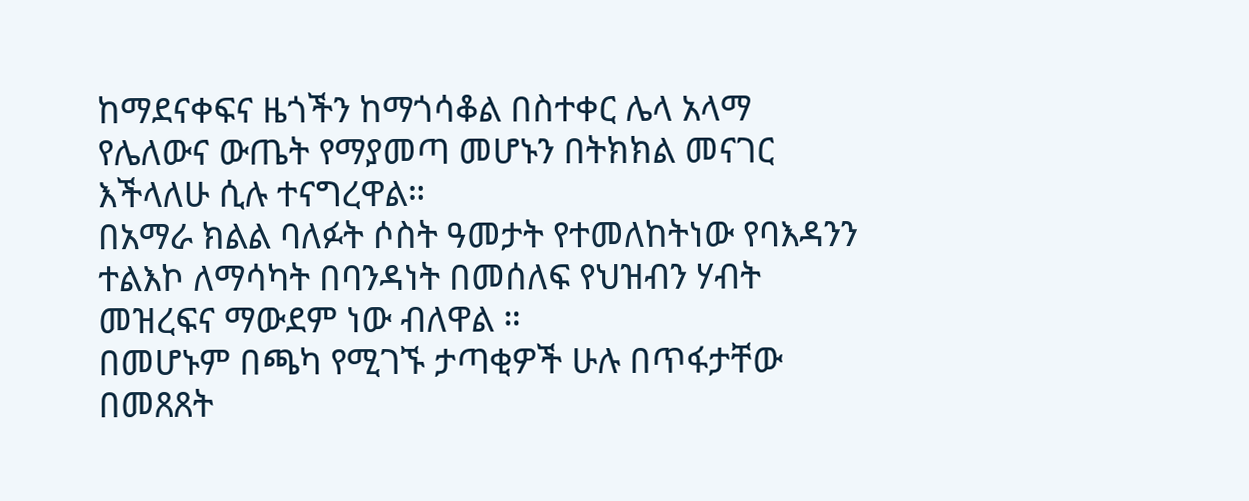ከማደናቀፍና ዜጎችን ከማጎሳቆል በስተቀር ሌላ አላማ የሌለውና ውጤት የማያመጣ መሆኑን በትክክል መናገር እችላለሁ ሲሉ ተናግረዋል።
በአማራ ክልል ባለፉት ሶስት ዓመታት የተመለከትነው የባእዳንን ተልእኮ ለማሳካት በባንዳነት በመሰለፍ የህዝብን ሃብት መዝረፍና ማውደም ነው ብለዋል ።
በመሆኑም በጫካ የሚገኙ ታጣቂዎች ሁሉ በጥፋታቸው በመጸጸት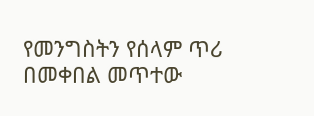የመንግስትን የሰላም ጥሪ በመቀበል መጥተው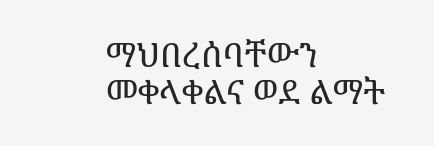ማህበረሰባቸውን መቀላቀልና ወደ ልማት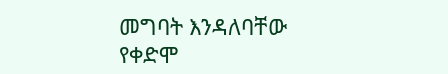መግባት እንዳለባቸው የቀድሞ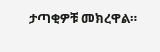ታጣቂዎቹ መክረዋል።